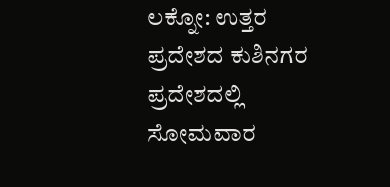ಲಕ್ನೋ: ಉತ್ತರ ಪ್ರದೇಶದ ಕುಶಿನಗರ ಪ್ರದೇಶದಲ್ಲಿ ಸೋಮವಾರ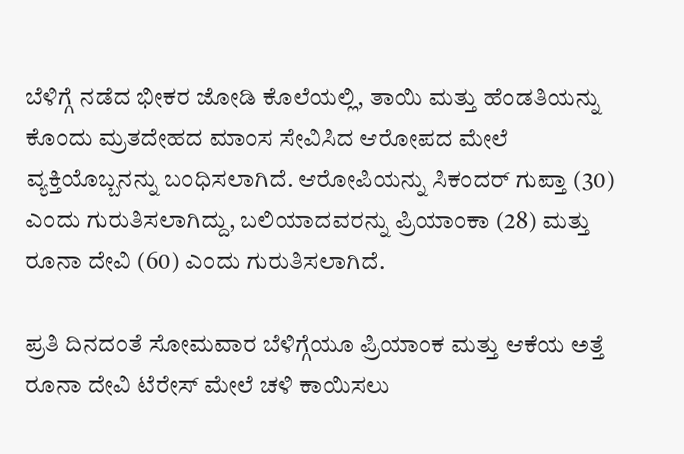ಬೆಳಿಗ್ಗೆ ನಡೆದ ಭೀಕರ ಜೋಡಿ ಕೊಲೆಯಲ್ಲಿ, ತಾಯಿ ಮತ್ತು ಹೆಂಡತಿಯನ್ನು ಕೊಂದು ಮ್ರತದೇಹದ ಮಾಂಸ ಸೇವಿಸಿದ ಆರೋಪದ ಮೇಲೆ ವ್ಯಕ್ತಿಯೊಬ್ಬನನ್ನು ಬಂಧಿಸಲಾಗಿದೆ. ಆರೋಪಿಯನ್ನು ಸಿಕಂದರ್ ಗುಪ್ತಾ (30) ಎಂದು ಗುರುತಿಸಲಾಗಿದ್ದು, ಬಲಿಯಾದವರನ್ನು ಪ್ರಿಯಾಂಕಾ (28) ಮತ್ತು ರೂನಾ ದೇವಿ (60) ಎಂದು ಗುರುತಿಸಲಾಗಿದೆ.

ಪ್ರತಿ ದಿನದಂತೆ ಸೋಮವಾರ ಬೆಳಿಗ್ಗೆಯೂ ಪ್ರಿಯಾಂಕ ಮತ್ತು ಆಕೆಯ ಅತ್ತೆ ರೂನಾ ದೇವಿ ಟೆರೇಸ್ ಮೇಲೆ ಚಳಿ ಕಾಯಿಸಲು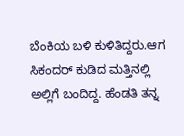ಬೆಂಕಿಯ ಬಳಿ ಕುಳಿತಿದ್ದರು.ಆಗ ಸಿಕಂದರ್ ಕುಡಿದ ಮತ್ತಿನಲ್ಲಿ ಅಲ್ಲಿಗೆ ಬಂದಿದ್ದ. ಹೆಂಡತಿ ತನ್ನ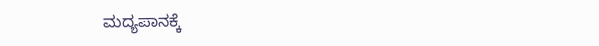ಮದ್ಯಪಾನಕ್ಕೆ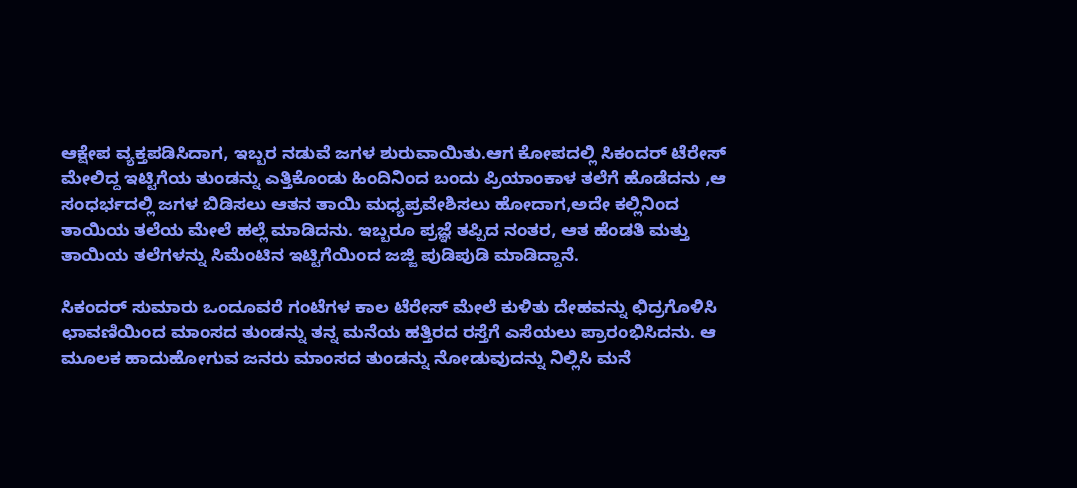ಆಕ್ಷೇಪ ವ್ಯಕ್ತಪಡಿಸಿದಾಗ, ಇಬ್ಬರ ನಡುವೆ ಜಗಳ ಶುರುವಾಯಿತು.ಆಗ ಕೋಪದಲ್ಲಿ ಸಿಕಂದರ್ ಟೆರೇಸ್ ಮೇಲಿದ್ದ ಇಟ್ಟಿಗೆಯ ತುಂಡನ್ನು ಎತ್ತಿಕೊಂಡು ಹಿಂದಿನಿಂದ ಬಂದು ಪ್ರಿಯಾಂಕಾಳ ತಲೆಗೆ ಹೊಡೆದನು ,ಆ ಸಂಧರ್ಭದಲ್ಲಿ ಜಗಳ ಬಿಡಿಸಲು ಆತನ ತಾಯಿ ಮಧ್ಯಪ್ರವೇಶಿಸಲು ಹೋದಾಗ,ಅದೇ ಕಲ್ಲಿನಿಂದ ತಾಯಿಯ ತಲೆಯ ಮೇಲೆ ಹಲ್ಲೆ ಮಾಡಿದನು. ಇಬ್ಬರೂ ಪ್ರಜ್ಞೆ ತಪ್ಪಿದ ನಂತರ, ಆತ ಹೆಂಡತಿ ಮತ್ತು ತಾಯಿಯ ತಲೆಗಳನ್ನು ಸಿಮೆಂಟಿನ ಇಟ್ಟಿಗೆಯಿಂದ ಜಜ್ಜಿ ಪುಡಿಪುಡಿ ಮಾಡಿದ್ದಾನೆ.

ಸಿಕಂದರ್ ಸುಮಾರು ಒಂದೂವರೆ ಗಂಟೆಗಳ ಕಾಲ ಟೆರೇಸ್ ಮೇಲೆ ಕುಳಿತು ದೇಹವನ್ನು ಛಿದ್ರಗೊಳಿಸಿ ಛಾವಣಿಯಿಂದ ಮಾಂಸದ ತುಂಡನ್ನು ತನ್ನ ಮನೆಯ ಹತ್ತಿರದ ರಸ್ತೆಗೆ ಎಸೆಯಲು ಪ್ರಾರಂಭಿಸಿದನು. ಆ ಮೂಲಕ ಹಾದುಹೋಗುವ ಜನರು ಮಾಂಸದ ತುಂಡನ್ನು ನೋಡುವುದನ್ನು ನಿಲ್ಲಿಸಿ ಮನೆ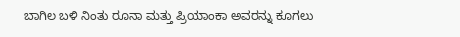ಬಾಗಿಲ ಬಳಿ ನಿಂತು ರೂನಾ ಮತ್ತು ಪ್ರಿಯಾಂಕಾ ಅವರನ್ನು ಕೂಗಲು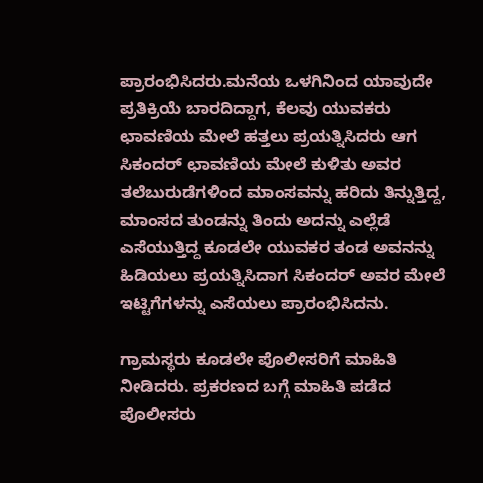ಪ್ರಾರಂಭಿಸಿದರು.ಮನೆಯ ಒಳಗಿನಿಂದ ಯಾವುದೇ ಪ್ರತಿಕ್ರಿಯೆ ಬಾರದಿದ್ದಾಗ, ಕೆಲವು ಯುವಕರು ಛಾವಣಿಯ ಮೇಲೆ ಹತ್ತಲು ಪ್ರಯತ್ನಿಸಿದರು ಆಗ ಸಿಕಂದರ್ ಛಾವಣಿಯ ಮೇಲೆ ಕುಳಿತು ಅವರ ತಲೆಬುರುಡೆಗಳಿಂದ ಮಾಂಸವನ್ನು ಹರಿದು ತಿನ್ನುತ್ತಿದ್ದ, ಮಾಂಸದ ತುಂಡನ್ನು ತಿಂದು ಅದನ್ನು ಎಲ್ಲೆಡೆ ಎಸೆಯುತ್ತಿದ್ದ ಕೂಡಲೇ ಯುವಕರ ತಂಡ ಅವನನ್ನು ಹಿಡಿಯಲು ಪ್ರಯತ್ನಿಸಿದಾಗ ಸಿಕಂದರ್ ಅವರ ಮೇಲೆ ಇಟ್ಟಿಗೆಗಳನ್ನು ಎಸೆಯಲು ಪ್ರಾರಂಭಿಸಿದನು.

ಗ್ರಾಮಸ್ಥರು ಕೂಡಲೇ ಪೊಲೀಸರಿಗೆ ಮಾಹಿತಿ ನೀಡಿದರು. ಪ್ರಕರಣದ ಬಗ್ಗೆ ಮಾಹಿತಿ ಪಡೆದ ಪೊಲೀಸರು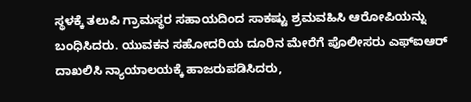ಸ್ಥಳಕ್ಕೆ ತಲುಪಿ ಗ್ರಾಮಸ್ಥರ ಸಹಾಯದಿಂದ ಸಾಕಷ್ಟು ಶ್ರಮವಹಿಸಿ ಆರೋಪಿಯನ್ನು ಬಂಧಿಸಿದರು. ಯುವಕನ ಸಹೋದರಿಯ ದೂರಿನ ಮೇರೆಗೆ ಪೊಲೀಸರು ಎಫ್ಐಆರ್ ದಾಖಲಿಸಿ ನ್ಯಾಯಾಲಯಕ್ಕೆ ಹಾಜರುಪಡಿಸಿದರು,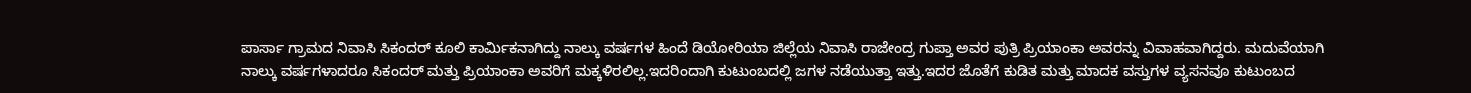ಪಾರ್ಸಾ ಗ್ರಾಮದ ನಿವಾಸಿ ಸಿಕಂದರ್ ಕೂಲಿ ಕಾರ್ಮಿಕನಾಗಿದ್ದು ನಾಲ್ಕು ವರ್ಷಗಳ ಹಿಂದೆ ಡಿಯೋರಿಯಾ ಜಿಲ್ಲೆಯ ನಿವಾಸಿ ರಾಜೇಂದ್ರ ಗುಪ್ತಾ ಅವರ ಪುತ್ರಿ ಪ್ರಿಯಾಂಕಾ ಅವರನ್ನು ವಿವಾಹವಾಗಿದ್ದರು. ಮದುವೆಯಾಗಿ ನಾಲ್ಕು ವರ್ಷಗಳಾದರೂ ಸಿಕಂದರ್ ಮತ್ತು ಪ್ರಿಯಾಂಕಾ ಅವರಿಗೆ ಮಕ್ಕಳಿರಲಿಲ್ಲ.ಇದರಿಂದಾಗಿ ಕುಟುಂಬದಲ್ಲಿ ಜಗಳ ನಡೆಯುತ್ತಾ ಇತ್ತು.ಇದರ ಜೊತೆಗೆ ಕುಡಿತ ಮತ್ತು ಮಾದಕ ವಸ್ತುಗಳ ವ್ಯಸನವೂ ಕುಟುಂಬದ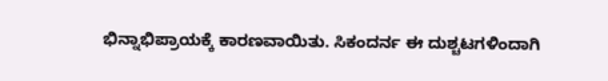ಭಿನ್ನಾಭಿಪ್ರಾಯಕ್ಕೆ ಕಾರಣವಾಯಿತು. ಸಿಕಂದರ್ನ ಈ ದುಶ್ಚಟಗಳಿಂದಾಗಿ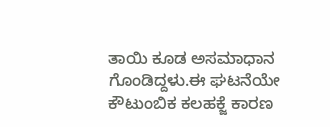ತಾಯಿ ಕೂಡ ಅಸಮಾಧಾನ ಗೊಂಡಿದ್ದಳು.ಈ ಘಟನೆಯೇ ಕೌಟುಂಬಿಕ ಕಲಹಕ್ಜೆ ಕಾರಣ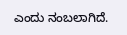ಎಂದು ನಂಬಲಾಗಿದೆ.